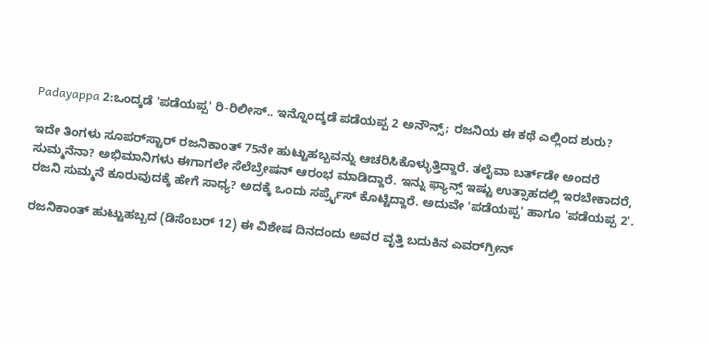Padayappa 2:ಒಂದ್ಕಡೆ 'ಪಡೆಯಪ್ಪ' ರಿ-ರಿಲೀಸ್.. ಇನ್ನೊಂದ್ಕಡೆ ಪಡೆಯಪ್ಪ 2 ಅನೌನ್ಸ್; ರಜನಿಯ ಈ ಕಥೆ ಎಲ್ಲಿಂದ ಶುರು?

ಇದೇ ತಿಂಗಳು ಸೂಪರ್‌ಸ್ಟಾರ್ ರಜನಿಕಾಂತ್ 75ನೇ ಹುಟ್ಟುಹಬ್ಬವನ್ನು ಆಚರಿಸಿಕೊಳ್ಳುತ್ತಿದ್ದಾರೆ. ತಲೈವಾ ಬರ್ತ್‌ಡೇ ಅಂದರೆ ಸುಮ್ಮನೆನಾ? ಅಭಿಮಾನಿಗಳು ಈಗಾಗಲೇ ಸೆಲೆಬ್ರೇಷನ್ ಆರಂಭ ಮಾಡಿದ್ದಾರೆ. ಇನ್ನು ಫ್ಯಾನ್ಸ್ ಇಷ್ಟು ಉತ್ಸಾಹದಲ್ಲಿ ಇರಬೇಕಾದರೆ, ರಜನಿ ಸುಮ್ಮನೆ ಕೂರುವುದಕ್ಕೆ ಹೇಗೆ ಸಾಧ್ಯ? ಅದಕ್ಕೆ ಒಂದು ಸರ್ಪ್ರೈಸ್ ಕೊಟ್ಟಿದ್ದಾರೆ. ಅದುವೇ 'ಪಡೆಯಪ್ಪ' ಹಾಗೂ 'ಪಡೆಯಪ್ಪ 2'.

ರಜನಿಕಾಂತ್ ಹುಟ್ಟುಹಬ್ಬದ (ಡಿಸೆಂಬರ್ 12) ಈ ವಿಶೇಷ ದಿನದಂದು ಅವರ ವೃತ್ತಿ ಬದುಕಿನ ಎವರ್‌ಗ್ರೀನ್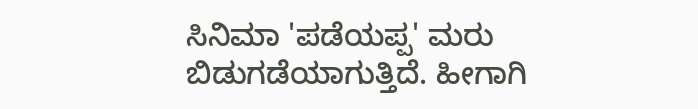ಸಿನಿಮಾ 'ಪಡೆಯಪ್ಪ' ಮರು ಬಿಡುಗಡೆಯಾಗುತ್ತಿದೆ. ಹೀಗಾಗಿ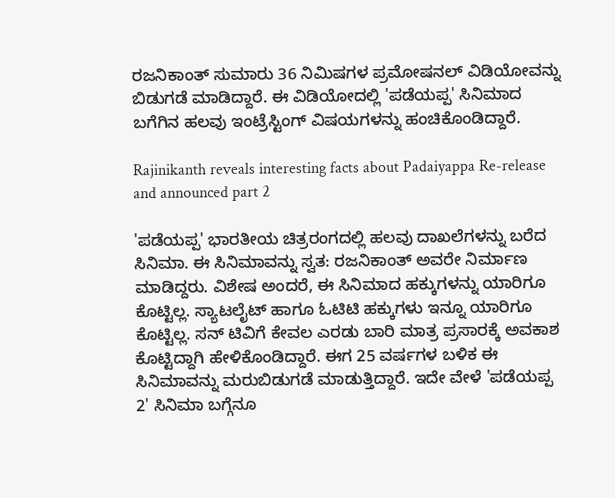ರಜನಿಕಾಂತ್ ಸುಮಾರು 36 ನಿಮಿಷಗಳ ಪ್ರಮೋಷನಲ್ ವಿಡಿಯೋವನ್ನು ಬಿಡುಗಡೆ ಮಾಡಿದ್ದಾರೆ. ಈ ವಿಡಿಯೋದಲ್ಲಿ 'ಪಡೆಯಪ್ಪ' ಸಿನಿಮಾದ ಬಗೆಗಿನ ಹಲವು ಇಂಟ್ರೆಸ್ಟಿಂಗ್ ವಿಷಯಗಳನ್ನು ಹಂಚಿಕೊಂಡಿದ್ದಾರೆ.

Rajinikanth reveals interesting facts about Padaiyappa Re-release and announced part 2

'ಪಡೆಯಪ್ಪ' ಭಾರತೀಯ ಚಿತ್ರರಂಗದಲ್ಲಿ ಹಲವು ದಾಖಲೆಗಳನ್ನು ಬರೆದ ಸಿನಿಮಾ. ಈ ಸಿನಿಮಾವನ್ನು ಸ್ವತ: ರಜನಿಕಾಂತ್ ಅವರೇ ನಿರ್ಮಾಣ ಮಾಡಿದ್ದರು. ವಿಶೇಷ ಅಂದರೆ, ಈ ಸಿನಿಮಾದ ಹಕ್ಕುಗಳನ್ನು ಯಾರಿಗೂ ಕೊಟ್ಟಿಲ್ಲ. ಸ್ಯಾಟಲೈಟ್ ಹಾಗೂ ಓಟಿಟಿ ಹಕ್ಕುಗಳು ಇನ್ನೂ ಯಾರಿಗೂ ಕೊಟ್ಟಿಲ್ಲ. ಸನ್‌ ಟಿವಿಗೆ ಕೇವಲ ಎರಡು ಬಾರಿ ಮಾತ್ರ ಪ್ರಸಾರಕ್ಕೆ ಅವಕಾಶ ಕೊಟ್ಟಿದ್ದಾಗಿ ಹೇಳಿಕೊಂಡಿದ್ದಾರೆ. ಈಗ 25 ವರ್ಷಗಳ ಬಳಿಕ ಈ ಸಿನಿಮಾವನ್ನು ಮರುಬಿಡುಗಡೆ ಮಾಡುತ್ತಿದ್ದಾರೆ. ಇದೇ ವೇಳೆ 'ಪಡೆಯಪ್ಪ 2' ಸಿನಿಮಾ ಬಗ್ಗೆನೂ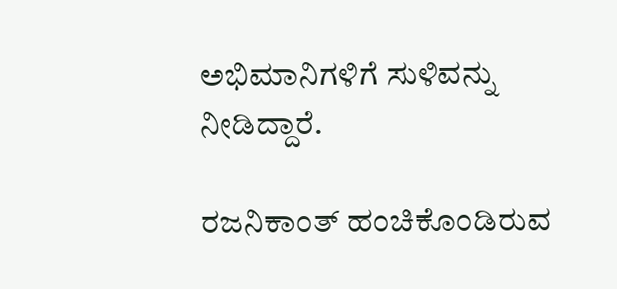ಅಭಿಮಾನಿಗಳಿಗೆ ಸುಳಿವನ್ನು ನೀಡಿದ್ದಾರೆ.

ರಜನಿಕಾಂತ್ ಹಂಚಿಕೊಂಡಿರುವ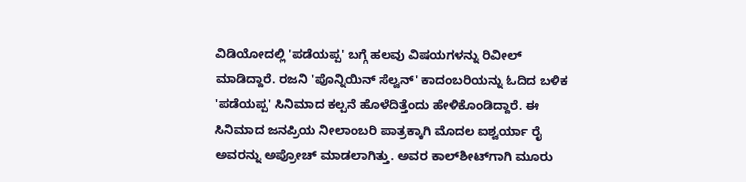ವಿಡಿಯೋದಲ್ಲಿ 'ಪಡೆಯಪ್ಪ' ಬಗ್ಗೆ ಹಲವು ವಿಷಯಗಳನ್ನು ರಿವೀಲ್ ಮಾಡಿದ್ದಾರೆ. ರಜನಿ 'ಪೊನ್ನಿಯಿನ್ ಸೆಲ್ವನ್' ಕಾದಂಬರಿಯನ್ನು ಓದಿದ ಬಳಿಕ 'ಪಡೆಯಪ್ಪ' ಸಿನಿಮಾದ ಕಲ್ಪನೆ ಹೊಳೆದಿತ್ತೆಂದು ಹೇಳಿಕೊಂಡಿದ್ದಾರೆ. ಈ ಸಿನಿಮಾದ ಜನಪ್ರಿಯ ನೀಲಾಂಬರಿ ಪಾತ್ರಕ್ಕಾಗಿ ಮೊದಲ ಐಶ್ವರ್ಯಾ ರೈ ಅವರನ್ನು ಅಪ್ರೋಚ್ ಮಾಡಲಾಗಿತ್ತು. ಅವರ ಕಾಲ್‌ಶೀಟ್‌ಗಾಗಿ ಮೂರು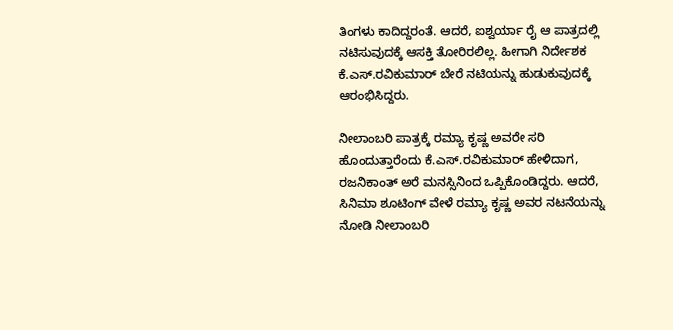ತಿಂಗಳು ಕಾದಿದ್ದರಂತೆ. ಆದರೆ, ಐಶ್ವರ್ಯಾ ರೈ ಆ ಪಾತ್ರದಲ್ಲಿ ನಟಿಸುವುದಕ್ಕೆ ಆಸಕ್ತಿ ತೋರಿರಲಿಲ್ಲ. ಹೀಗಾಗಿ ನಿರ್ದೇಶಕ ಕೆ.ಎಸ್.ರವಿಕುಮಾರ್ ಬೇರೆ ನಟಿಯನ್ನು ಹುಡುಕುವುದಕ್ಕೆ ಆರಂಭಿಸಿದ್ದರು.

ನೀಲಾಂಬರಿ ಪಾತ್ರಕ್ಕೆ ರಮ್ಯಾ ಕೃಷ್ಣ ಅವರೇ ಸರಿ ಹೊಂದುತ್ತಾರೆಂದು ಕೆ.ಎಸ್‌.ರವಿಕುಮಾರ್ ಹೇಳಿದಾಗ, ರಜನಿಕಾಂತ್ ಅರೆ ಮನಸ್ಸಿನಿಂದ ಒಪ್ಪಿಕೊಂಡಿದ್ದರು. ಆದರೆ, ಸಿನಿಮಾ ಶೂಟಿಂಗ್ ವೇಳೆ ರಮ್ಯಾ ಕೃಷ್ಣ ಅವರ ನಟನೆಯನ್ನು ನೋಡಿ ನೀಲಾಂಬರಿ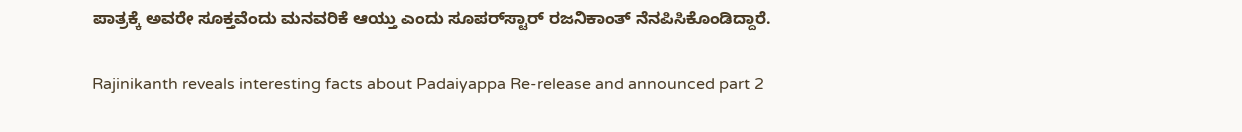ಪಾತ್ರಕ್ಕೆ ಅವರೇ ಸೂಕ್ತವೆಂದು ಮನವರಿಕೆ ಆಯ್ತು ಎಂದು ಸೂಪರ್‌ಸ್ಟಾರ್ ರಜನಿಕಾಂತ್ ನೆನಪಿಸಿಕೊಂಡಿದ್ದಾರೆ.

Rajinikanth reveals interesting facts about Padaiyappa Re-release and announced part 2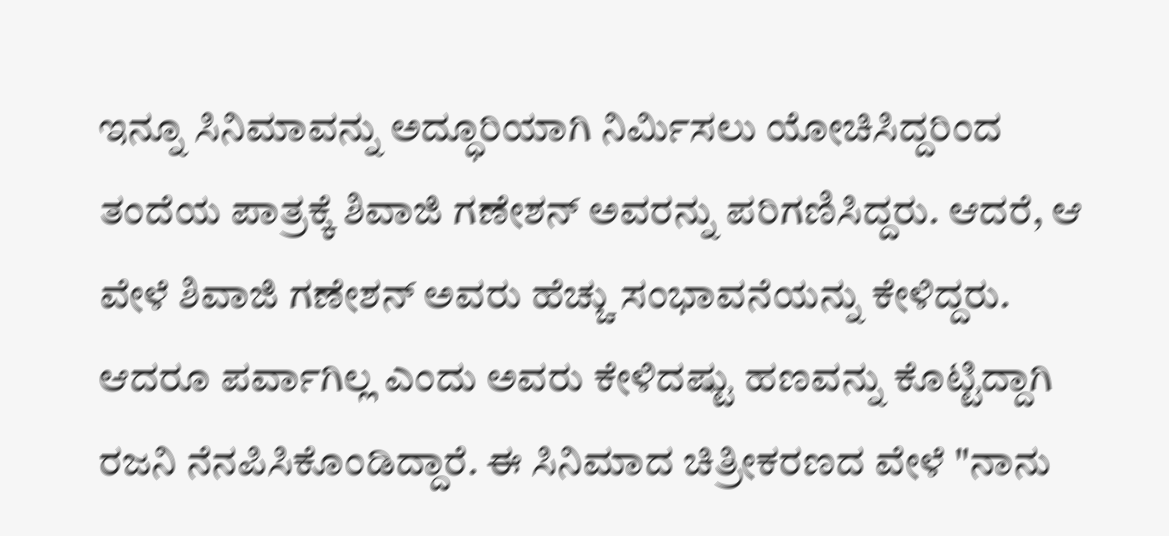ಇನ್ನೂ ಸಿನಿಮಾವನ್ನು ಅದ್ಧೂರಿಯಾಗಿ ನಿರ್ಮಿಸಲು ಯೋಚಿಸಿದ್ದರಿಂದ ತಂದೆಯ ಪಾತ್ರಕ್ಕೆ ಶಿವಾಜಿ ಗಣೇಶನ್ ಅವರನ್ನು ಪರಿಗಣಿಸಿದ್ದರು. ಆದರೆ, ಆ ವೇಳೆ ಶಿವಾಜಿ ಗಣೇಶನ್ ಅವರು ಹೆಚ್ಚು ಸಂಭಾವನೆಯನ್ನು ಕೇಳಿದ್ದರು. ಆದರೂ ಪರ್ವಾಗಿಲ್ಲ ಎಂದು ಅವರು ಕೇಳಿದಷ್ಟು ಹಣವನ್ನು ಕೊಟ್ಟಿದ್ದಾಗಿ ರಜನಿ ನೆನಪಿಸಿಕೊಂಡಿದ್ದಾರೆ. ಈ ಸಿನಿಮಾದ ಚಿತ್ರೀಕರಣದ ವೇಳೆ "ನಾನು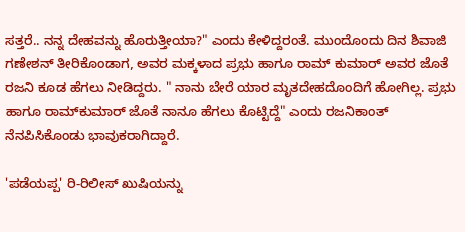ಸತ್ತರೆ.. ನನ್ನ ದೇಹವನ್ನು ಹೊರುತ್ತೀಯಾ?" ಎಂದು ಕೇಳಿದ್ದರಂತೆ. ಮುಂದೊಂದು ದಿನ ಶಿವಾಜಿ ಗಣೇಶನ್ ತೀರಿಕೊಂಡಾಗ, ಅವರ ಮಕ್ಕಳಾದ ಪ್ರಭು ಹಾಗೂ ರಾಮ್ ಕುಮಾರ್ ಅವರ ಜೊತೆ ರಜನಿ ಕೂಡ ಹೆಗಲು ನೀಡಿದ್ದರು. " ನಾನು ಬೇರೆ ಯಾರ ಮೃತದೇಹದೊಂದಿಗೆ ಹೋಗಿಲ್ಲ. ಪ್ರಭು ಹಾಗೂ ರಾಮ್‌ಕುಮಾರ್ ಜೊತೆ ನಾನೂ ಹೆಗಲು ಕೊಟ್ಟಿದ್ದೆ" ಎಂದು ರಜನಿಕಾಂತ್ ನೆನಪಿಸಿಕೊಂಡು ಭಾವುಕರಾಗಿದ್ದಾರೆ.

'ಪಡೆಯಪ್ಪ' ರಿ-ರಿಲೀಸ್ ಖುಷಿಯನ್ನು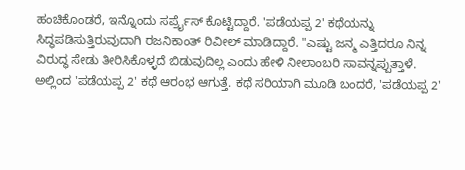ಹಂಚಿಕೊಂಡರೆ, ಇನ್ನೊಂದು ಸರ್ಪ್ರೈಸ್ ಕೊಟ್ಟಿದ್ದಾರೆ. 'ಪಡೆಯಪ್ಪ 2' ಕಥೆಯನ್ನು ಸಿದ್ಧಪಡಿಸುತ್ತಿರುವುದಾಗಿ ರಜನಿಕಾಂತ್ ರಿವೀಲ್ ಮಾಡಿದ್ದಾರೆ. "ಎಷ್ಟು ಜನ್ಮ ಎತ್ತಿದರೂ ನಿನ್ನ ವಿರುದ್ಧ ಸೇಡು ತೀರಿಸಿಕೊಳ್ಳದೆ ಬಿಡುವುದಿಲ್ಲ ಎಂದು ಹೇಳಿ ನೀಲಾಂಬರಿ ಸಾವನ್ನಪ್ಪುತ್ತಾಳೆ. ಅಲ್ಲಿಂದ 'ಪಡೆಯಪ್ಪ 2' ಕಥೆ ಆರಂಭ ಆಗುತ್ತೆ. ಕಥೆ ಸರಿಯಾಗಿ ಮೂಡಿ ಬಂದರೆ, 'ಪಡೆಯಪ್ಪ 2'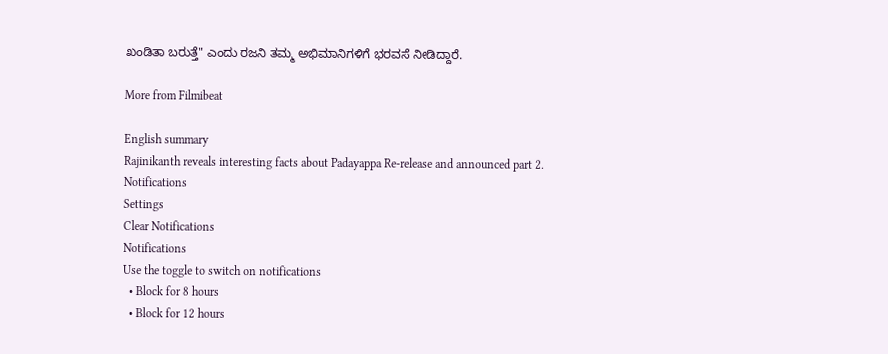ಖಂಡಿತಾ ಬರುತ್ತೆ" ಎಂದು ರಜನಿ ತಮ್ಮ ಅಭಿಮಾನಿಗಳಿಗೆ ಭರವಸೆ ನೀಡಿದ್ದಾರೆ.

More from Filmibeat

English summary
Rajinikanth reveals interesting facts about Padayappa Re-release and announced part 2.
Notifications
Settings
Clear Notifications
Notifications
Use the toggle to switch on notifications
  • Block for 8 hours
  • Block for 12 hours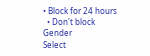• Block for 24 hours
  • Don't block
Gender
Select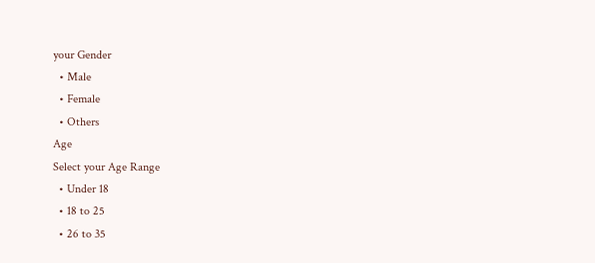your Gender
  • Male
  • Female
  • Others
Age
Select your Age Range
  • Under 18
  • 18 to 25
  • 26 to 35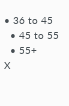• 36 to 45
  • 45 to 55
  • 55+
X